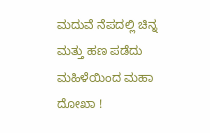ಮದುವೆ ನೆಪದಲ್ಲಿ ಚಿನ್ನ ಮತ್ತು ಹಣ ಪಡೆದು ಮಹಿಳೆಯಿಂದ ಮಹಾ ದೋಖಾ !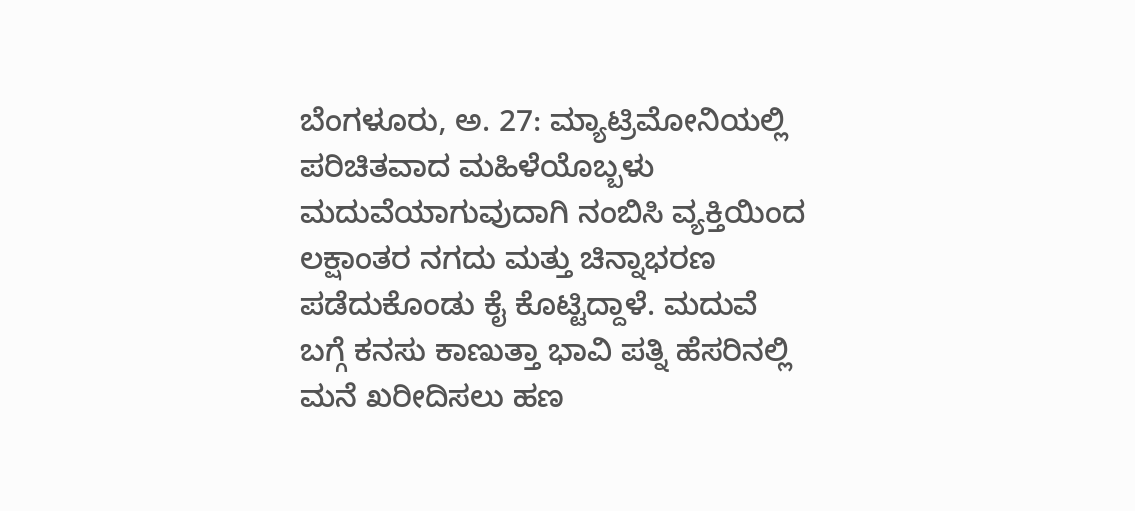ಬೆಂಗಳೂರು, ಅ. 27: ಮ್ಯಾಟ್ರಿಮೋನಿಯಲ್ಲಿ ಪರಿಚಿತವಾದ ಮಹಿಳೆಯೊಬ್ಬಳು ಮದುವೆಯಾಗುವುದಾಗಿ ನಂಬಿಸಿ ವ್ಯಕ್ತಿಯಿಂದ ಲಕ್ಷಾಂತರ ನಗದು ಮತ್ತು ಚಿನ್ನಾಭರಣ ಪಡೆದುಕೊಂಡು ಕೈ ಕೊಟ್ಟಿದ್ದಾಳೆ. ಮದುವೆ ಬಗ್ಗೆ ಕನಸು ಕಾಣುತ್ತಾ ಭಾವಿ ಪತ್ನಿ ಹೆಸರಿನಲ್ಲಿ ಮನೆ ಖರೀದಿಸಲು ಹಣ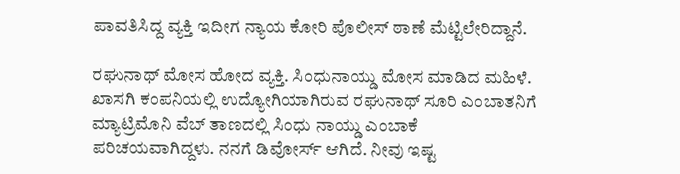ಪಾವತಿಸಿದ್ದ ವ್ಯಕ್ತಿ ಇದೀಗ ನ್ಯಾಯ ಕೋರಿ ಪೊಲೀಸ್ ಠಾಣೆ ಮೆಟ್ಟಿಲೇರಿದ್ದಾನೆ.

ರಘುನಾಥ್ ಮೋಸ ಹೋದ ವ್ಯಕ್ತಿ. ಸಿಂಧುನಾಯ್ಡು ಮೋಸ ಮಾಡಿದ ಮಹಿಳೆ. ಖಾಸಗಿ ಕಂಪನಿಯಲ್ಲಿ ಉದ್ಯೋಗಿಯಾಗಿರುವ ರಘುನಾಥ್ ಸೂರಿ ಎಂಬಾತನಿಗೆ ಮ್ಯಾಟ್ರಿಮೊನಿ ವೆಬ್ ತಾಣದಲ್ಲಿ ಸಿಂಧು ನಾಯ್ಡು ಎಂಬಾಕೆ ಪರಿಚಯವಾಗಿದ್ದಳು. ನನಗೆ ಡಿವೋರ್ಸ್ ಆಗಿದೆ. ನೀವು ಇಷ್ಟ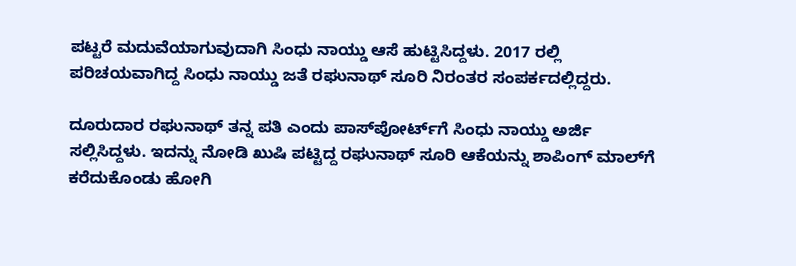ಪಟ್ಟರೆ ಮದುವೆಯಾಗುವುದಾಗಿ ಸಿಂಧು ನಾಯ್ಡು ಆಸೆ ಹುಟ್ಟಿಸಿದ್ದಳು. 2017 ರಲ್ಲಿ ಪರಿಚಯವಾಗಿದ್ದ ಸಿಂಧು ನಾಯ್ಡು ಜತೆ ರಘುನಾಥ್ ಸೂರಿ ನಿರಂತರ ಸಂಪರ್ಕದಲ್ಲಿದ್ದರು.

ದೂರುದಾರ ರಘುನಾಥ್ ತನ್ನ ಪತಿ ಎಂದು ಪಾಸ್‌ಪೋರ್ಟ್‌ಗೆ ಸಿಂಧು ನಾಯ್ಡು ಅರ್ಜಿ ಸಲ್ಲಿಸಿದ್ದಳು. ಇದನ್ನು ನೋಡಿ ಖುಷಿ ಪಟ್ಟಿದ್ದ ರಘುನಾಥ್ ಸೂರಿ ಆಕೆಯನ್ನು ಶಾಪಿಂಗ್ ಮಾಲ್‌ಗೆ ಕರೆದುಕೊಂಡು ಹೋಗಿ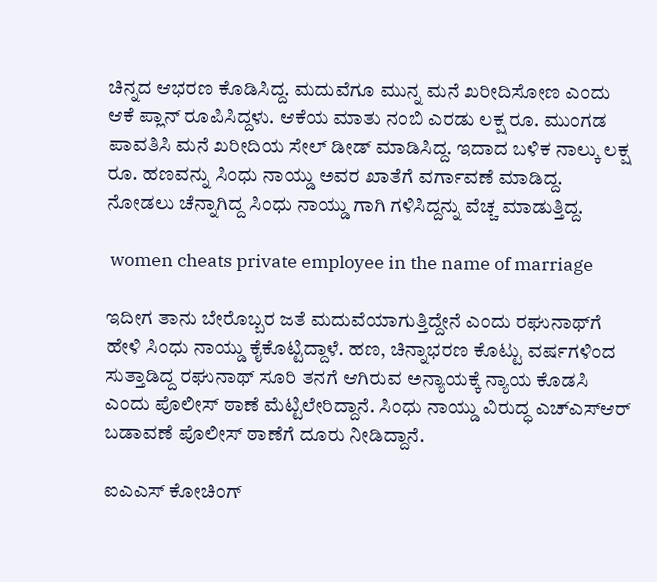ಚಿನ್ನದ ಆಭರಣ ಕೊಡಿಸಿದ್ದ. ಮದುವೆಗೂ ಮುನ್ನ ಮನೆ ಖರೀದಿಸೋಣ ಎಂದು ಆಕೆ ಪ್ಲಾನ್ ರೂಪಿಸಿದ್ದಳು. ಆಕೆಯ ಮಾತು ನಂಬಿ ಎರಡು ಲಕ್ಷ ರೂ. ಮುಂಗಡ ಪಾವತಿಸಿ ಮನೆ ಖರೀದಿಯ ಸೇಲ್ ಡೀಡ್ ಮಾಡಿಸಿದ್ದ. ಇದಾದ ಬಳಿಕ ನಾಲ್ಕು ಲಕ್ಷ ರೂ. ಹಣವನ್ನು ಸಿಂಧು ನಾಯ್ಡು ಅವರ ಖಾತೆಗೆ ವರ್ಗಾವಣೆ ಮಾಡಿದ್ದ. ನೋಡಲು ಚೆನ್ನಾಗಿದ್ದ ಸಿಂಧು ನಾಯ್ಡು ಗಾಗಿ ಗಳಿಸಿದ್ದನ್ನು ವೆಚ್ಚ ಮಾಡುತ್ತಿದ್ದ.

 women cheats private employee in the name of marriage

ಇದೀಗ ತಾನು ಬೇರೊಬ್ಬರ ಜತೆ ಮದುವೆಯಾಗುತ್ತಿದ್ದೇನೆ ಎಂದು ರಘುನಾಥ್‌ಗೆ ಹೇಳಿ ಸಿಂಧು ನಾಯ್ಡು ಕೈಕೊಟ್ಟಿದ್ದಾಳೆ. ಹಣ, ಚಿನ್ನಾಭರಣ ಕೊಟ್ಟು ವರ್ಷಗಳಿಂದ ಸುತ್ತಾಡಿದ್ದ ರಘುನಾಥ್ ಸೂರಿ ತನಗೆ ಆಗಿರುವ ಅನ್ಯಾಯಕ್ಕೆ ನ್ಯಾಯ ಕೊಡಸಿ ಎಂದು ಪೊಲೀಸ್ ಠಾಣೆ ಮೆಟ್ಟಿಲೇರಿದ್ದಾನೆ. ಸಿಂಧು ನಾಯ್ಡು ವಿರುದ್ಧ ಎಚ್‌ಎಸ್‌ಆರ್ ಬಡಾವಣೆ ಪೊಲೀಸ್ ಠಾಣೆಗೆ ದೂರು ನೀಡಿದ್ದಾನೆ.

ಐಎಎಸ್ ಕೋಚಿಂಗ್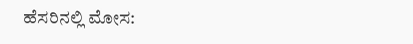ಹೆಸರಿನಲ್ಲಿ ಮೋಸ: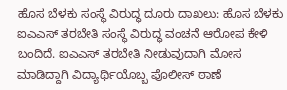ಹೊಸ ಬೆಳಕು ಸಂಸ್ಥೆ ವಿರುದ್ಧ ದೂರು ದಾಖಲು: ಹೊಸ ಬೆಳಕು ಐಎಎಸ್ ತರಬೇತಿ ಸಂಸ್ಥೆ ವಿರುದ್ಧ ವಂಚನೆ ಆರೋಪ ಕೇಳಿ ಬಂದಿದೆ. ಐಎಎಸ್ ತರಬೇತಿ ನೀಡುವುದಾಗಿ ಮೋಸ ಮಾಡಿದ್ದಾಗಿ ವಿದ್ಯಾರ್ಥಿಯೊಬ್ಬ ಪೊಲೀಸ್ ಠಾಣೆ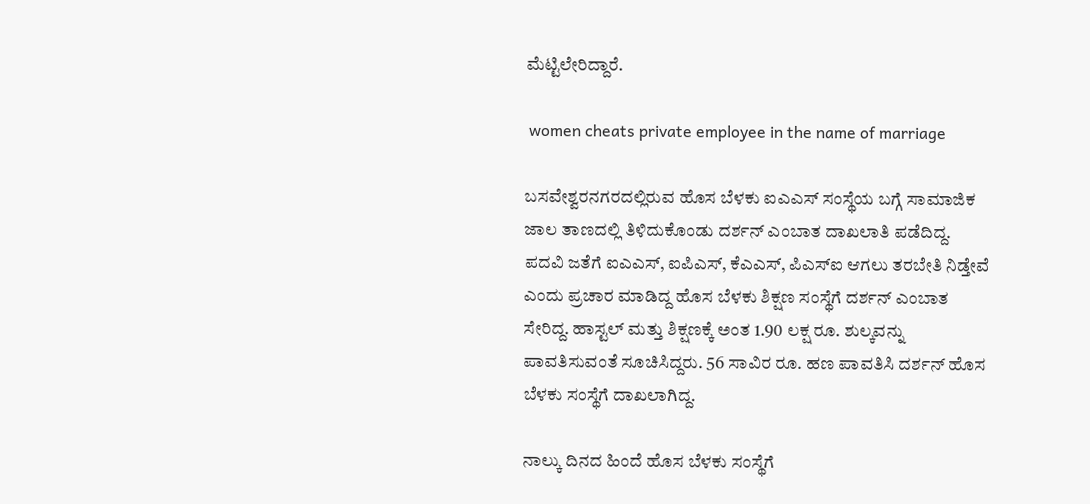ಮೆಟ್ಟಿಲೇರಿದ್ದಾರೆ.

 women cheats private employee in the name of marriage

ಬಸವೇಶ್ವರನಗರದಲ್ಲಿರುವ ಹೊಸ ಬೆಳಕು ಐಎಎಸ್ ಸಂಸ್ಥೆಯ ಬಗ್ಗೆ ಸಾಮಾಜಿಕ ಜಾಲ ತಾಣದಲ್ಲಿ ತಿಳಿದುಕೊಂಡು ದರ್ಶನ್ ಎಂಬಾತ ದಾಖಲಾತಿ ಪಡೆದಿದ್ದ. ಪದವಿ ಜತೆಗೆ ಐಎಎಸ್, ಐಪಿಎಸ್, ಕೆಎಎಸ್, ಪಿಎಸ್ಐ ಆಗಲು ತರಬೇತಿ ನಿಡ್ತೇವೆ ಎಂದು ಪ್ರಚಾರ ಮಾಡಿದ್ದ ಹೊಸ ಬೆಳಕು ಶಿಕ್ಷಣ ಸಂಸ್ಥೆಗೆ ದರ್ಶನ್ ಎಂಬಾತ ಸೇರಿದ್ದ. ಹಾಸ್ಟಲ್ ಮತ್ತು ಶಿಕ್ಷಣಕ್ಕೆ ಅಂತ 1.90 ಲಕ್ಷ ರೂ. ಶುಲ್ಕವನ್ನು ಪಾವತಿಸುವಂತೆ ಸೂಚಿಸಿದ್ದರು. 56 ಸಾವಿರ ರೂ. ಹಣ ಪಾವತಿಸಿ ದರ್ಶನ್ ಹೊಸ ಬೆಳಕು ಸಂಸ್ಥೆಗೆ ದಾಖಲಾಗಿದ್ದ.

ನಾಲ್ಕು ದಿನದ ಹಿಂದೆ ಹೊಸ ಬೆಳಕು ಸಂಸ್ಥೆಗೆ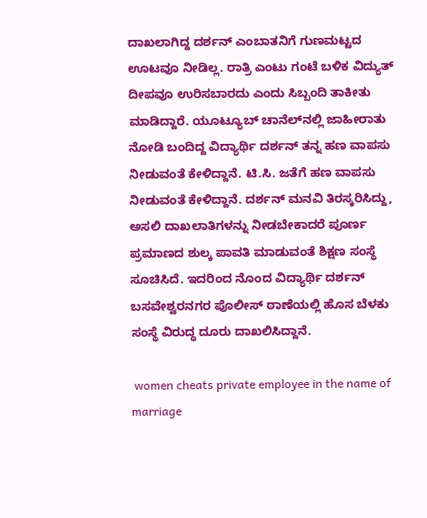ದಾಖಲಾಗಿದ್ದ ದರ್ಶನ್ ಎಂಬಾತನಿಗೆ ಗುಣಮಟ್ಟದ ಊಟವೂ ನೀಡಿಲ್ಲ. ರಾತ್ರಿ ಎಂಟು ಗಂಟೆ ಬಳಿಕ ವಿದ್ಯುತ್ ದೀಪವೂ ಉರಿಸಬಾರದು ಎಂದು ಸಿಬ್ಬಂದಿ ತಾಕೀತು ಮಾಡಿದ್ದಾರೆ. ಯೂಟ್ಯೂಬ್ ಚಾನೆಲ್‌ನಲ್ಲಿ ಜಾಹೀರಾತು ನೋಡಿ ಬಂದಿದ್ದ ವಿದ್ಯಾರ್ಥಿ ದರ್ಶನ್ ತನ್ನ ಹಣ ವಾಪಸು ನೀಡುವಂತೆ ಕೇಳಿದ್ದಾನೆ. ಟಿ.ಸಿ. ಜತೆಗೆ ಹಣ ವಾಪಸು ನೀಡುವಂತೆ ಕೇಳಿದ್ದಾನೆ. ದರ್ಶನ್ ಮನವಿ ತಿರಸ್ಕರಿಸಿದ್ದು, ಅಸಲಿ ದಾಖಲಾತಿಗಳನ್ನು ನೀಡಬೇಕಾದರೆ ಪೂರ್ಣ ಪ್ರಮಾಣದ ಶುಲ್ಕ ಪಾವತಿ ಮಾಡುವಂತೆ ಶಿಕ್ಷಣ ಸಂಸ್ಥೆ ಸೂಚಿಸಿದೆ. ಇದರಿಂದ ನೊಂದ ವಿದ್ಯಾರ್ಥಿ ದರ್ಶನ್ ಬಸವೇಶ್ವರನಗರ ಪೊಲೀಸ್ ಠಾಣೆಯಲ್ಲಿ ಹೊಸ ಬೆಳಕು ಸಂಸ್ಥೆ ವಿರುದ್ಧ ದೂರು ದಾಖಲಿಸಿದ್ದಾನೆ.

 women cheats private employee in the name of marriage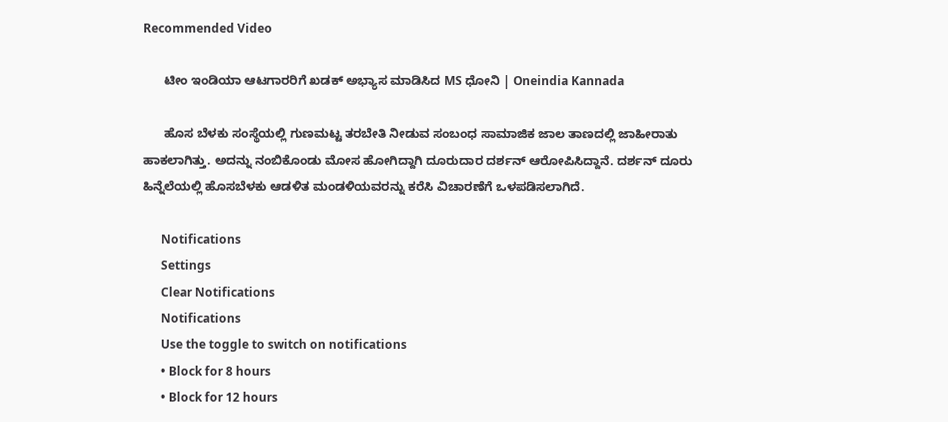Recommended Video

      ಟೀಂ ಇಂಡಿಯಾ ಆಟಗಾರರಿಗೆ ಖಡಕ್ ಅಭ್ಯಾಸ ಮಾಡಿಸಿದ MS ಧೋನಿ | Oneindia Kannada

      ಹೊಸ ಬೆಳಕು ಸಂಸ್ಥೆಯಲ್ಲಿ ಗುಣಮಟ್ಟ ತರಬೇತಿ ನೀಡುವ ಸಂಬಂಧ ಸಾಮಾಜಿಕ ಜಾಲ ತಾಣದಲ್ಲಿ ಜಾಹೀರಾತು ಹಾಕಲಾಗಿತ್ತು. ಅದನ್ನು ನಂಬಿಕೊಂಡು ಮೋಸ ಹೋಗಿದ್ದಾಗಿ ದೂರುದಾರ ದರ್ಶನ್ ಆರೋಪಿಸಿದ್ದಾನೆ. ದರ್ಶನ್ ದೂರು ಹಿನ್ನೆಲೆಯಲ್ಲಿ ಹೊಸಬೆಳಕು ಆಡಳಿತ ಮಂಡಳಿಯವರನ್ನು ಕರೆಸಿ ವಿಚಾರಣೆಗೆ ಒಳಪಡಿಸಲಾಗಿದೆ.

      Notifications
      Settings
      Clear Notifications
      Notifications
      Use the toggle to switch on notifications
      • Block for 8 hours
      • Block for 12 hours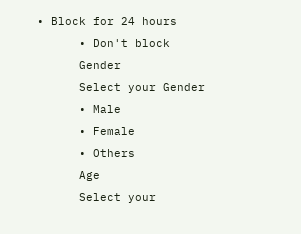• Block for 24 hours
      • Don't block
      Gender
      Select your Gender
      • Male
      • Female
      • Others
      Age
      Select your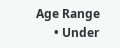Age Range
      • Under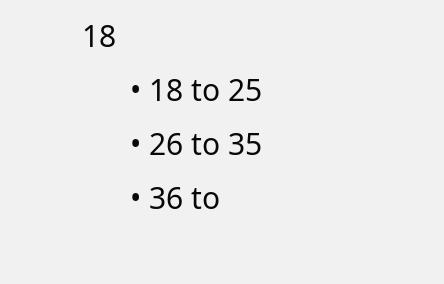18
      • 18 to 25
      • 26 to 35
      • 36 to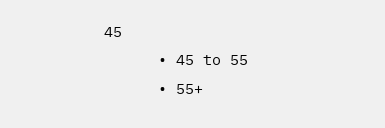45
      • 45 to 55
      • 55+